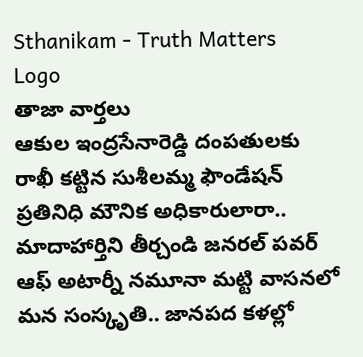Sthanikam - Truth Matters
Logo
తాజా వార్తలు
ఆకుల ఇంద్రసేనారెడ్డి దంపతులకు రాఖీ కట్టిన సుశీలమ్మ ఫౌండేషన్ ప్రతినిధి మౌనిక అధికారులారా.. మాదాహార్తిని తీర్చండి జనరల్ పవర్ ఆఫ్ అటార్నీ నమూనా మట్టి వాసనలో మన సంస్కృతి.. జానపద కళల్లో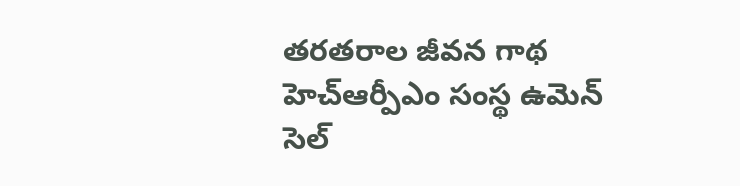తరతరాల జీవన గాథ హెచ్ఆర్పీఎం సంస్థ ఉమెన్ సెల్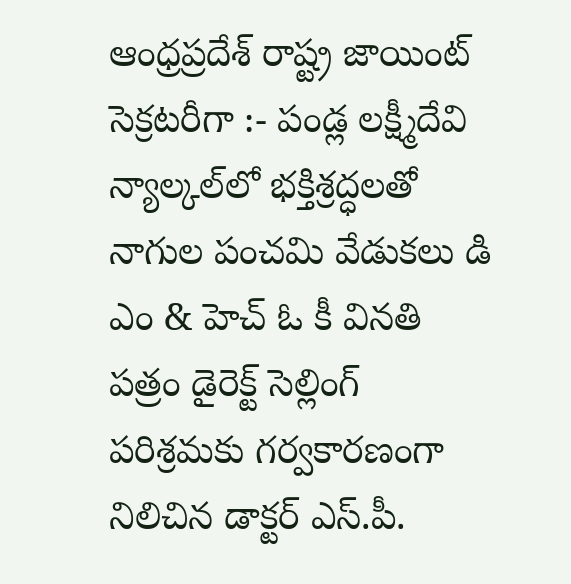ఆంధ్రప్రదేశ్ రాష్ట్ర జాయింట్ సెక్రటరీగా :- పండ్ల లక్ష్మీదేవి న్యాల్కల్‌లో భక్తిశ్రద్ధలతో నాగుల పంచమి వేడుకలు డి ఎం & హెచ్ ఓ కీ వినతి పత్రం డైరెక్ట్ సెల్లింగ్ పరిశ్రమకు గర్వకారణంగా నిలిచిన డాక్టర్ ఎస్.పీ.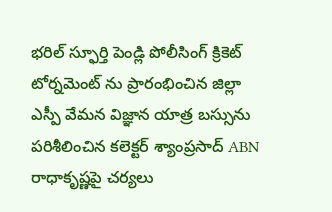భరిల్ స్ఫూర్తి పెండ్లి పోలీసింగ్ క్రికెట్ టోర్నమెంట్ ను ప్రారంభించిన జిల్లా ఎస్పీ వేమన విజ్ఞాన యాత్ర బస్సును పరిశీలించిన కలెక్టర్ శ్యాంప్రసాద్ ABN రాధాకృష్ణపై చర్యలు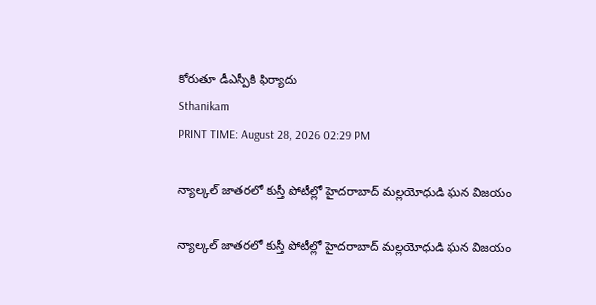కోరుతూ డీఎస్పీకి ఫిర్యాదు
Sthanikam
PRINT TIME: August 28, 2026 02:29 PM

న్యాల్కల్ జాతరలో కుస్తీ పోటీల్లో హైదరాబాద్ మల్లయోధుడి ఘన విజయం

న్యాల్కల్ జాతరలో కుస్తీ పోటీల్లో హైదరాబాద్ మల్లయోధుడి ఘన విజయం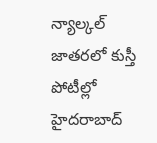న్యాల్కల్ జాతరలో కుస్తీ పోటీల్లో హైదరాబాద్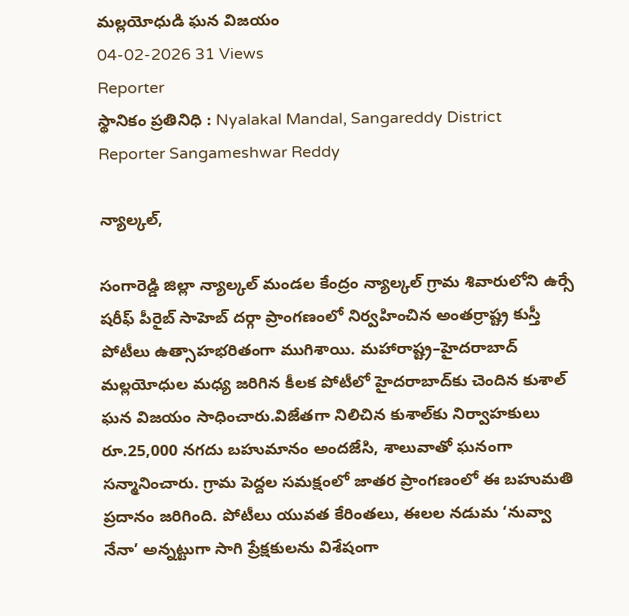మల్లయోధుడి ఘన విజయం
04-02-2026 31 Views
Reporter
స్థానికం ప్రతినిధి : Nyalakal Mandal, Sangareddy District
Reporter Sangameshwar Reddy

న్యాల్కల్,

సంగారెడ్డి జిల్లా న్యాల్కల్ మండల కేంద్రం న్యాల్కల్ గ్రామ శివారులోని ఉర్సే షరీఫ్ పీరైబ్ సాహెబ్ దర్గా ప్రాంగణంలో నిర్వహించిన అంతర్రాష్ట్ర కుస్తీ పోటీలు ఉత్సాహభరితంగా ముగిశాయి. మహారాష్ట్ర–హైదరాబాద్ మల్లయోధుల మధ్య జరిగిన కీలక పోటీలో హైదరాబాద్‌కు చెందిన కుశాల్ ఘన విజయం సాధించారు.విజేతగా నిలిచిన కుశాల్‌కు నిర్వాహకులు రూ.25,000 నగదు బహుమానం అందజేసి, శాలువాతో ఘనంగా సన్మానించారు. గ్రామ పెద్దల సమక్షంలో జాతర ప్రాంగణంలో ఈ బహుమతి ప్రదానం జరిగింది. పోటీలు యువత కేరింతలు, ఈలల నడుమ ‘నువ్వా నేనా’ అన్నట్టుగా సాగి ప్రేక్షకులను విశేషంగా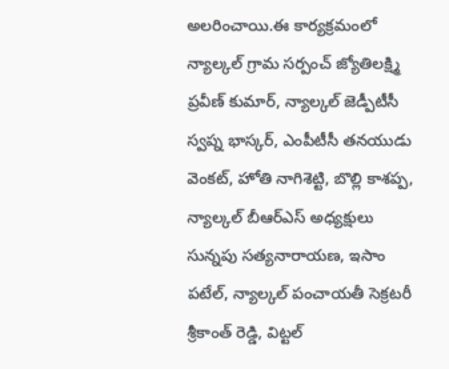అలరించాయి.ఈ కార్యక్రమంలో న్యాల్కల్ గ్రామ సర్పంచ్ జ్యోతిలక్ష్మి ప్రవీణ్ కుమార్, న్యాల్కల్ జెడ్పీటీసీ స్వప్న భాస్కర్, ఎంపీటీసీ తనయుడు వెంకట్, హోతి నాగిశెట్టి, బొల్లి కాశప్ప, న్యాల్కల్ బీఆర్‌ఎస్ అధ్యక్షులు సున్నపు సత్యనారాయణ, ఇసాం పటేల్, న్యాల్కల్ పంచాయతీ సెక్రటరీ శ్రీకాంత్ రెడ్డి, విట్టల్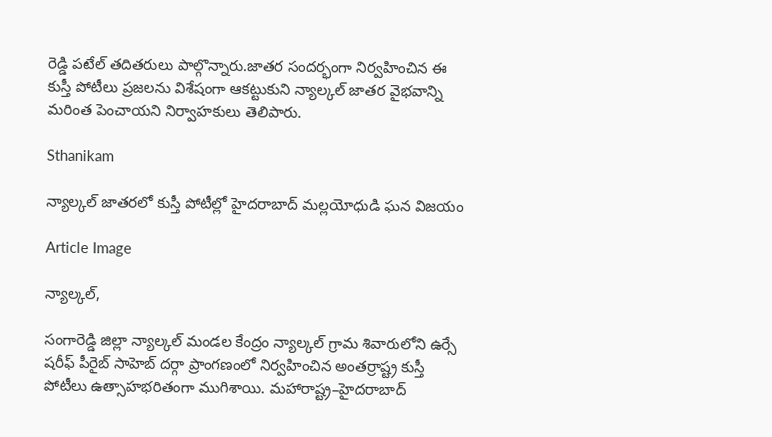రెడ్డి పటేల్ తదితరులు పాల్గొన్నారు.జాతర సందర్భంగా నిర్వహించిన ఈ కుస్తీ పోటీలు ప్రజలను విశేషంగా ఆకట్టుకుని న్యాల్కల్ జాతర వైభవాన్ని మరింత పెంచాయని నిర్వాహకులు తెలిపారు.

Sthanikam

న్యాల్కల్ జాతరలో కుస్తీ పోటీల్లో హైదరాబాద్ మల్లయోధుడి ఘన విజయం

Article Image

న్యాల్కల్,

సంగారెడ్డి జిల్లా న్యాల్కల్ మండల కేంద్రం న్యాల్కల్ గ్రామ శివారులోని ఉర్సే షరీఫ్ పీరైబ్ సాహెబ్ దర్గా ప్రాంగణంలో నిర్వహించిన అంతర్రాష్ట్ర కుస్తీ పోటీలు ఉత్సాహభరితంగా ముగిశాయి. మహారాష్ట్ర–హైదరాబాద్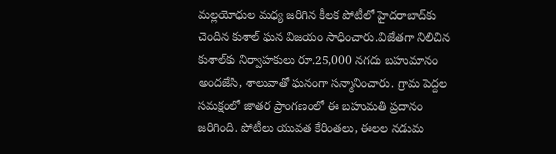మల్లయోధుల మధ్య జరిగిన కీలక పోటీలో హైదరాబాద్‌కు చెందిన కుశాల్ ఘన విజయం సాధించారు.విజేతగా నిలిచిన కుశాల్‌కు నిర్వాహకులు రూ.25,000 నగదు బహుమానం అందజేసి, శాలువాతో ఘనంగా సన్మానించారు. గ్రామ పెద్దల సమక్షంలో జాతర ప్రాంగణంలో ఈ బహుమతి ప్రదానం జరిగింది. పోటీలు యువత కేరింతలు, ఈలల నడుమ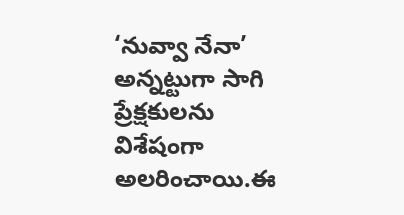‘నువ్వా నేనా’ అన్నట్టుగా సాగి ప్రేక్షకులను విశేషంగా అలరించాయి.ఈ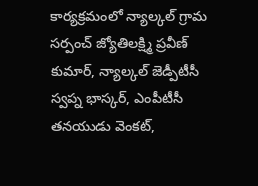కార్యక్రమంలో న్యాల్కల్ గ్రామ సర్పంచ్ జ్యోతిలక్ష్మి ప్రవీణ్ కుమార్, న్యాల్కల్ జెడ్పీటీసీ స్వప్న భాస్కర్, ఎంపీటీసీ తనయుడు వెంకట్,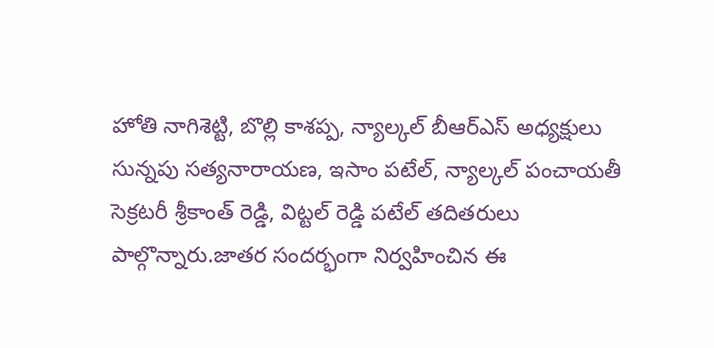హోతి నాగిశెట్టి, బొల్లి కాశప్ప, న్యాల్కల్ బీఆర్‌ఎస్ అధ్యక్షులు సున్నపు సత్యనారాయణ, ఇసాం పటేల్, న్యాల్కల్ పంచాయతీ సెక్రటరీ శ్రీకాంత్ రెడ్డి, విట్టల్ రెడ్డి పటేల్ తదితరులు పాల్గొన్నారు.జాతర సందర్భంగా నిర్వహించిన ఈ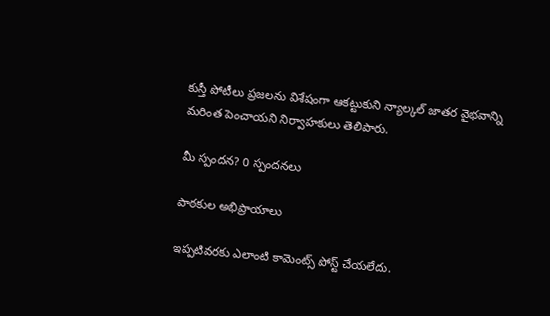కుస్తీ పోటీలు ప్రజలను విశేషంగా ఆకట్టుకుని న్యాల్కల్ జాతర వైభవాన్ని మరింత పెంచాయని నిర్వాహకులు తెలిపారు.

మీ స్పందన? 0 స్పందనలు

పాఠకుల అభిప్రాయాలు

ఇప్పటివరకు ఎలాంటి కామెంట్స్ పోస్ట్ చేయలేదు.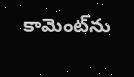కామెంట్‌ను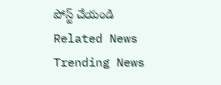పోస్ట్ చేయండి
Related News
Trending News